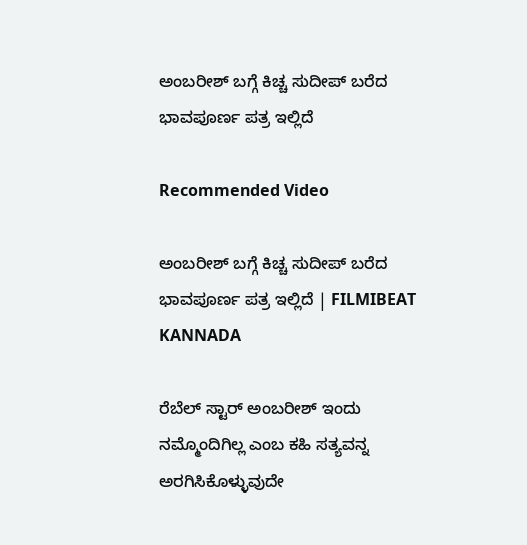ಅಂಬರೀಶ್ ಬಗ್ಗೆ ಕಿಚ್ಚ ಸುದೀಪ್ ಬರೆದ ಭಾವಪೂರ್ಣ ಪತ್ರ ಇಲ್ಲಿದೆ

Recommended Video

ಅಂಬರೀಶ್ ಬಗ್ಗೆ ಕಿಚ್ಚ ಸುದೀಪ್ ಬರೆದ ಭಾವಪೂರ್ಣ ಪತ್ರ ಇಲ್ಲಿದೆ | FILMIBEAT KANNADA

ರೆಬೆಲ್ ಸ್ಟಾರ್ ಅಂಬರೀಶ್ ಇಂದು ನಮ್ಮೊಂದಿಗಿಲ್ಲ ಎಂಬ ಕಹಿ ಸತ್ಯವನ್ನ ಅರಗಿಸಿಕೊಳ್ಳುವುದೇ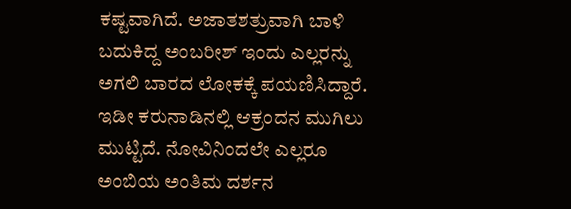ಕಷ್ಟವಾಗಿದೆ. ಅಜಾತಶತ್ರುವಾಗಿ ಬಾಳಿ ಬದುಕಿದ್ದ ಅಂಬರೀಶ್ ಇಂದು ಎಲ್ಲರನ್ನು ಅಗಲಿ ಬಾರದ ಲೋಕಕ್ಕೆ ಪಯಣಿಸಿದ್ದಾರೆ. ಇಡೀ ಕರುನಾಡಿನಲ್ಲಿ ಆಕ್ರಂದನ ಮುಗಿಲು ಮುಟ್ಟಿದೆ. ನೋವಿನಿಂದಲೇ ಎಲ್ಲರೂ ಅಂಬಿಯ ಅಂತಿಮ ದರ್ಶನ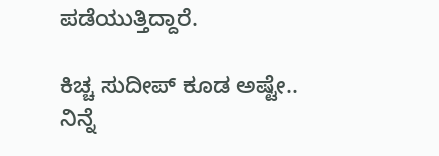ಪಡೆಯುತ್ತಿದ್ದಾರೆ.

ಕಿಚ್ಚ ಸುದೀಪ್ ಕೂಡ ಅಷ್ಟೇ.. ನಿನ್ನೆ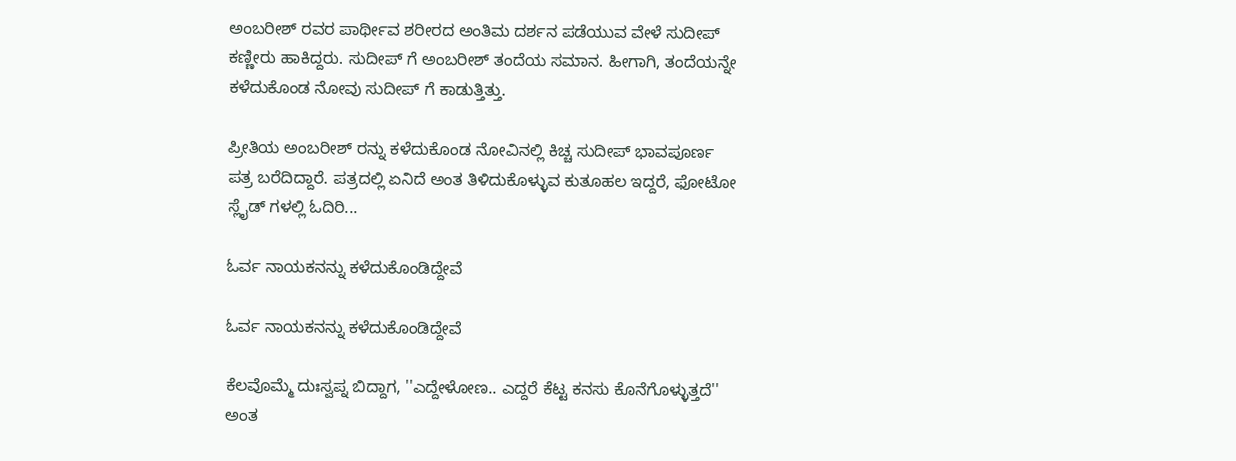ಅಂಬರೀಶ್ ರವರ ಪಾರ್ಥೀವ ಶರೀರದ ಅಂತಿಮ ದರ್ಶನ ಪಡೆಯುವ ವೇಳೆ ಸುದೀಪ್ ಕಣ್ಣೀರು ಹಾಕಿದ್ದರು. ಸುದೀಪ್ ಗೆ ಅಂಬರೀಶ್ ತಂದೆಯ ಸಮಾನ. ಹೀಗಾಗಿ, ತಂದೆಯನ್ನೇ ಕಳೆದುಕೊಂಡ ನೋವು ಸುದೀಪ್ ಗೆ ಕಾಡುತ್ತಿತ್ತು.

ಪ್ರೀತಿಯ ಅಂಬರೀಶ್ ರನ್ನು ಕಳೆದುಕೊಂಡ ನೋವಿನಲ್ಲಿ ಕಿಚ್ಚ ಸುದೀಪ್ ಭಾವಪೂರ್ಣ ಪತ್ರ ಬರೆದಿದ್ದಾರೆ. ಪತ್ರದಲ್ಲಿ ಏನಿದೆ ಅಂತ ತಿಳಿದುಕೊಳ್ಳುವ ಕುತೂಹಲ ಇದ್ದರೆ, ಫೋಟೋ ಸ್ಲೈಡ್ ಗಳಲ್ಲಿ ಓದಿರಿ...

ಓರ್ವ ನಾಯಕನನ್ನು ಕಳೆದುಕೊಂಡಿದ್ದೇವೆ

ಓರ್ವ ನಾಯಕನನ್ನು ಕಳೆದುಕೊಂಡಿದ್ದೇವೆ

ಕೆಲವೊಮ್ಮೆ ದುಃಸ್ವಪ್ನ ಬಿದ್ದಾಗ, ''ಎದ್ದೇಳೋಣ.. ಎದ್ದರೆ ಕೆಟ್ಟ ಕನಸು ಕೊನೆಗೊಳ್ಳುತ್ತದೆ'' ಅಂತ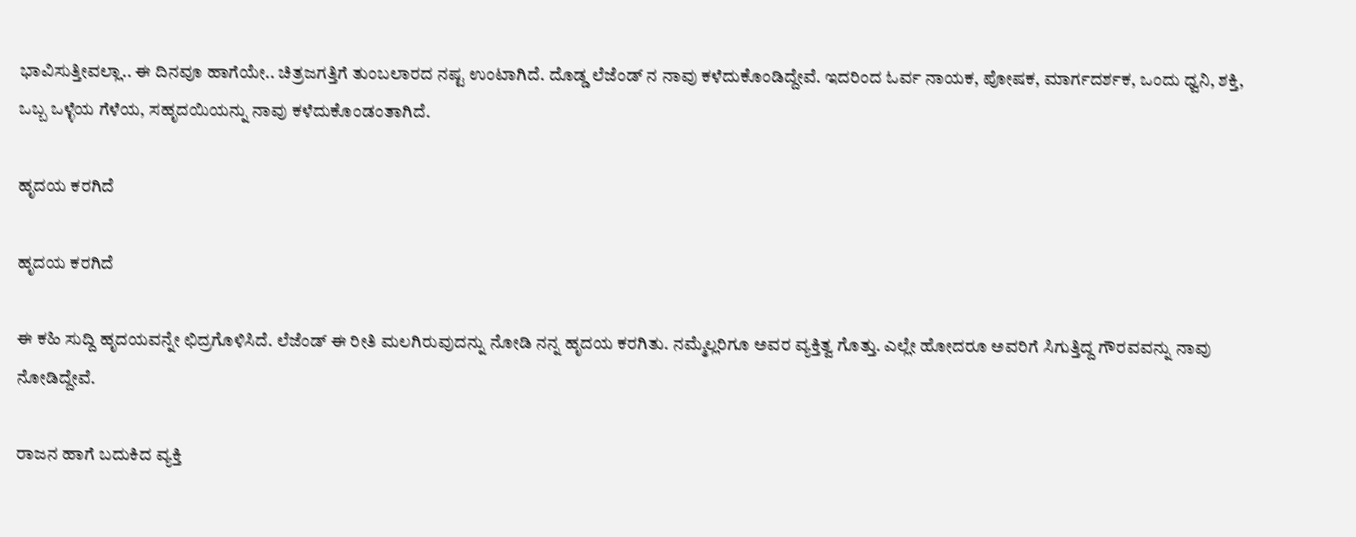ಭಾವಿಸುತ್ತೀವಲ್ಲಾ.. ಈ ದಿನವೂ ಹಾಗೆಯೇ.. ಚಿತ್ರಜಗತ್ತಿಗೆ ತುಂಬಲಾರದ ನಷ್ಟ ಉಂಟಾಗಿದೆ. ದೊಡ್ಡ ಲೆಜೆಂಡ್ ನ ನಾವು ಕಳೆದುಕೊಂಡಿದ್ದೇವೆ. ಇದರಿಂದ ಓರ್ವ ನಾಯಕ, ಪೋಷಕ, ಮಾರ್ಗದರ್ಶಕ, ಒಂದು ಧ್ವನಿ, ಶಕ್ತಿ, ಒಬ್ಬ ಒಳ್ಳೆಯ ಗೆಳೆಯ, ಸಹೃದಯಿಯನ್ನು ನಾವು ಕಳೆದುಕೊಂಡಂತಾಗಿದೆ.

ಹೃದಯ ಕರಗಿದೆ

ಹೃದಯ ಕರಗಿದೆ

ಈ ಕಹಿ ಸುದ್ದಿ ಹೃದಯವನ್ನೇ ಛಿದ್ರಗೊಳಿಸಿದೆ. ಲೆಜೆಂಡ್ ಈ ರೀತಿ ಮಲಗಿರುವುದನ್ನು ನೋಡಿ ನನ್ನ ಹೃದಯ ಕರಗಿತು. ನಮ್ಮೆಲ್ಲರಿಗೂ ಅವರ ವ್ಯಕ್ತಿತ್ವ ಗೊತ್ತು. ಎಲ್ಲೇ ಹೋದರೂ ಅವರಿಗೆ ಸಿಗುತ್ತಿದ್ದ ಗೌರವವನ್ನು ನಾವು ನೋಡಿದ್ದೇವೆ.

ರಾಜನ ಹಾಗೆ ಬದುಕಿದ ವ್ಯಕ್ತಿ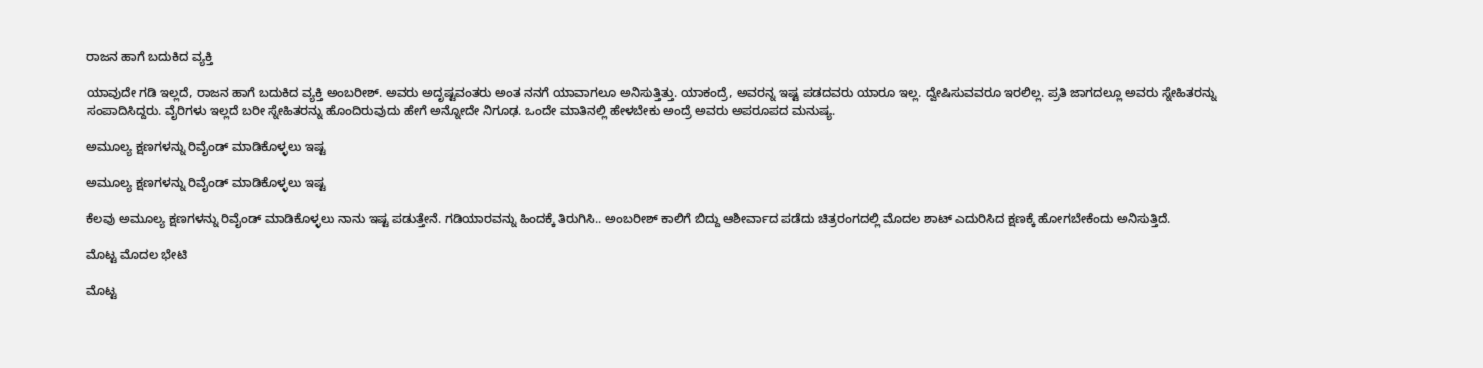ರಾಜನ ಹಾಗೆ ಬದುಕಿದ ವ್ಯಕ್ತಿ

ಯಾವುದೇ ಗಡಿ ಇಲ್ಲದೆ, ರಾಜನ ಹಾಗೆ ಬದುಕಿದ ವ್ಯಕ್ತಿ ಅಂಬರೀಶ್. ಅವರು ಅದೃಷ್ಟವಂತರು ಅಂತ ನನಗೆ ಯಾವಾಗಲೂ ಅನಿಸುತ್ತಿತ್ತು. ಯಾಕಂದ್ರೆ, ಅವರನ್ನ ಇಷ್ಟ ಪಡದವರು ಯಾರೂ ಇಲ್ಲ. ದ್ವೇಷಿಸುವವರೂ ಇರಲಿಲ್ಲ. ಪ್ರತಿ ಜಾಗದಲ್ಲೂ ಅವರು ಸ್ನೇಹಿತರನ್ನು ಸಂಪಾದಿಸಿದ್ದರು. ವೈರಿಗಳು ಇಲ್ಲದೆ ಬರೀ ಸ್ನೇಹಿತರನ್ನು ಹೊಂದಿರುವುದು ಹೇಗೆ ಅನ್ನೋದೇ ನಿಗೂಢ. ಒಂದೇ ಮಾತಿನಲ್ಲಿ ಹೇಳಬೇಕು ಅಂದ್ರೆ ಅವರು ಅಪರೂಪದ ಮನುಷ್ಯ.

ಅಮೂಲ್ಯ ಕ್ಷಣಗಳನ್ನು ರಿವೈಂಡ್ ಮಾಡಿಕೊಳ್ಳಲು ಇಷ್ಟ

ಅಮೂಲ್ಯ ಕ್ಷಣಗಳನ್ನು ರಿವೈಂಡ್ ಮಾಡಿಕೊಳ್ಳಲು ಇಷ್ಟ

ಕೆಲವು ಅಮೂಲ್ಯ ಕ್ಷಣಗಳನ್ನು ರಿವೈಂಡ್ ಮಾಡಿಕೊಳ್ಳಲು ನಾನು ಇಷ್ಟ ಪಡುತ್ತೇನೆ. ಗಡಿಯಾರವನ್ನು ಹಿಂದಕ್ಕೆ ತಿರುಗಿಸಿ.. ಅಂಬರೀಶ್ ಕಾಲಿಗೆ ಬಿದ್ದು ಆಶೀರ್ವಾದ ಪಡೆದು ಚಿತ್ರರಂಗದಲ್ಲಿ ಮೊದಲ ಶಾಟ್ ಎದುರಿಸಿದ ಕ್ಷಣಕ್ಕೆ ಹೋಗಬೇಕೆಂದು ಅನಿಸುತ್ತಿದೆ.

ಮೊಟ್ಟ ಮೊದಲ ಭೇಟಿ

ಮೊಟ್ಟ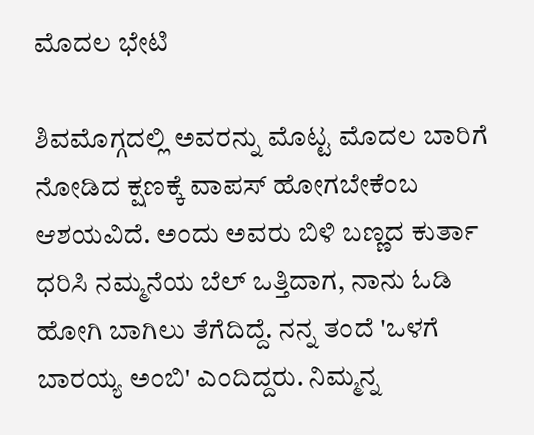ಮೊದಲ ಭೇಟಿ

ಶಿವಮೊಗ್ಗದಲ್ಲಿ ಅವರನ್ನು ಮೊಟ್ಟ ಮೊದಲ ಬಾರಿಗೆ ನೋಡಿದ ಕ್ಷಣಕ್ಕೆ ವಾಪಸ್ ಹೋಗಬೇಕೆಂಬ ಆಶಯವಿದೆ. ಅಂದು ಅವರು ಬಿಳಿ ಬಣ್ಣದ ಕುರ್ತಾ ಧರಿಸಿ ನಮ್ಮನೆಯ ಬೆಲ್ ಒತ್ತಿದಾಗ, ನಾನು ಓಡಿ ಹೋಗಿ ಬಾಗಿಲು ತೆಗೆದಿದ್ದೆ. ನನ್ನ ತಂದೆ 'ಒಳಗೆ ಬಾರಯ್ಯ ಅಂಬಿ' ಎಂದಿದ್ದರು. ನಿಮ್ಮನ್ನ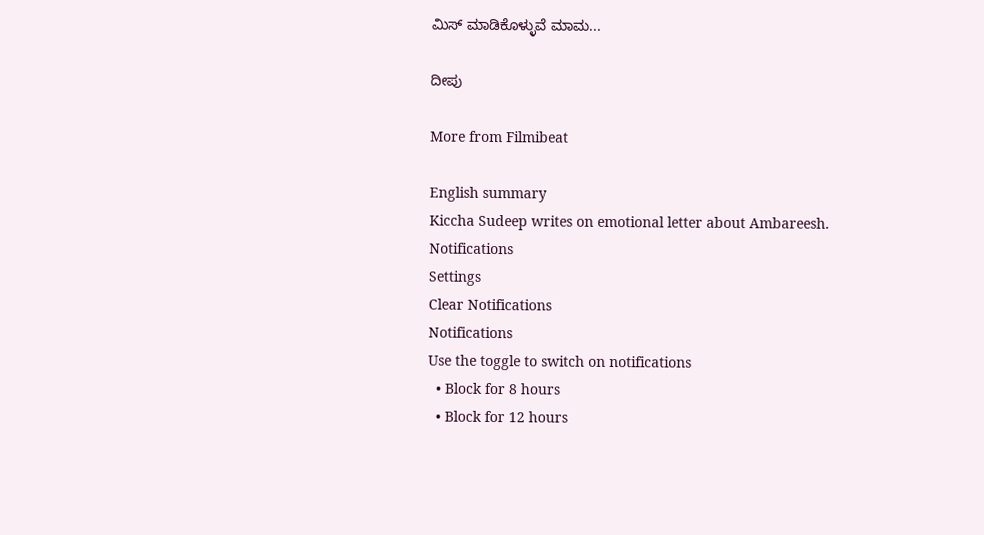ಮಿಸ್ ಮಾಡಿಕೊಳ್ಳುವೆ ಮಾಮ...

ದೀಪು

More from Filmibeat

English summary
Kiccha Sudeep writes on emotional letter about Ambareesh.
Notifications
Settings
Clear Notifications
Notifications
Use the toggle to switch on notifications
  • Block for 8 hours
  • Block for 12 hours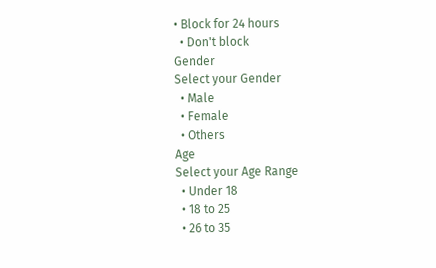• Block for 24 hours
  • Don't block
Gender
Select your Gender
  • Male
  • Female
  • Others
Age
Select your Age Range
  • Under 18
  • 18 to 25
  • 26 to 35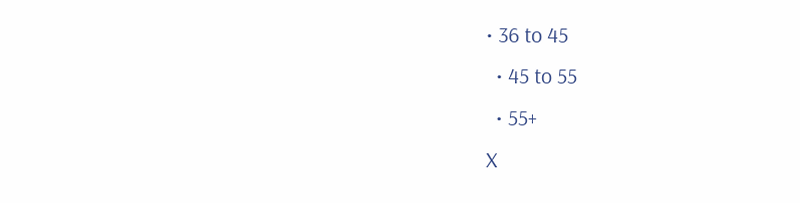• 36 to 45
  • 45 to 55
  • 55+
X